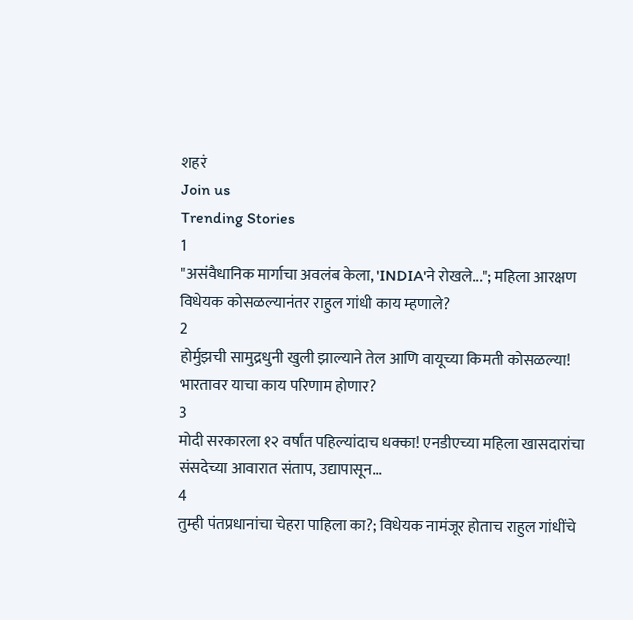शहरं
Join us
Trending Stories
1
"असंवैधानिक मार्गाचा अवलंब केला, 'INDIA'ने रोखले..."; महिला आरक्षण विधेयक कोसळल्यानंतर राहुल गांधी काय म्हणाले?
2
होर्मुझची सामुद्रधुनी खुली झाल्याने तेल आणि वायूच्या किमती कोसळल्या! भारतावर याचा काय परिणाम होणार?
3
मोदी सरकारला १२ वर्षांत पहिल्यांदाच धक्का! एनडीएच्या महिला खासदारांचा संसदेच्या आवारात संताप, उद्यापासून...
4
तुम्ही पंतप्रधानांचा चेहरा पाहिला का?; विधेयक नामंजूर होताच राहुल गांधींचे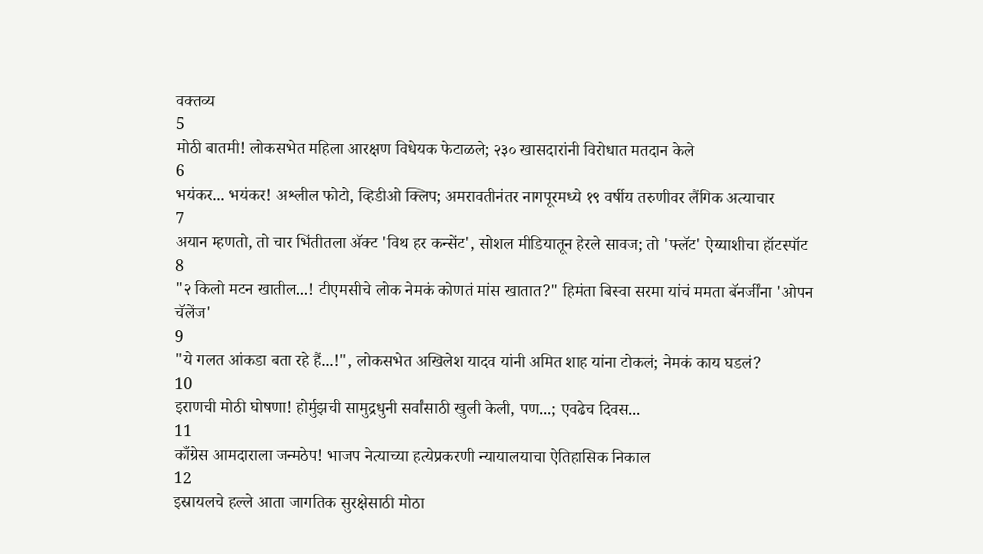वक्तव्य
5
मोठी बातमी! लोकसभेत महिला आरक्षण विधेयक फेटाळले; २३० खासदारांनी विरोधात मतदान केले
6
भयंकर... भयंकर! अश्लील फोटो, व्हिडीओ क्लिप; अमरावतीनंतर नागपूरमध्ये १९ वर्षीय तरुणीवर लैंगिक अत्याचार
7
अयान म्हणतो, तो चार भिंतीतला अ‍ॅक्ट 'विथ हर कन्सेंट', सोशल मीडियातून हेरले सावज; तो 'फ्लॅट' ऐय्याशीचा हॉटस्पॉट
8
"२ किलो मटन खातील...! टीएमसीचे लोक नेमकं कोणतं मांस खातात?" हिमंता बिस्वा सरमा यांचं ममता बॅनर्जींना 'ओपन चॅलेंज'
9
"ये गलत आंकडा बता रहे हैं...!", लोकसभेत अखिलेश यादव यांनी अमित शाह यांना टोकलं; नेमकं काय घडलं?
10
इराणची मोठी घोषणा! होर्मुझची सामुद्रधुनी सर्वांसाठी खुली केली, पण...; एवढेच दिवस...
11
काँग्रेस आमदाराला जन्मठेप! भाजप नेत्याच्या हत्येप्रकरणी न्यायालयाचा ऐतिहासिक निकाल
12
इस्रायलचे हल्ले आता जागतिक सुरक्षेसाठी मोठा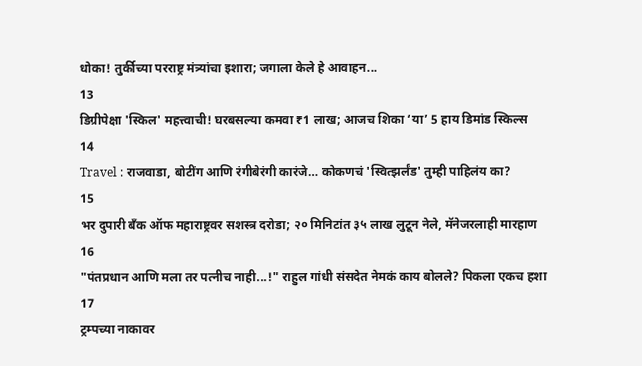धोका! तुर्कीच्या परराष्ट्र मंत्र्यांचा इशारा; जगाला केले हे आवाहन...
13
डिग्रीपेक्षा 'स्किल' महत्त्वाची! घरबसल्या कमवा ₹1 लाख; आजच शिका ‘या’ 5 हाय डिमांड स्किल्स
14
Travel : राजवाडा, बोटींग आणि रंगीबेरंगी कारंजे… कोकणचं 'स्वित्झर्लंड' तुम्ही पाहिलंय का?
15
भर दुपारी बँक ऑफ महाराष्ट्रवर सशस्त्र दरोडा; २० मिनिटांत ३५ लाख लुटून नेले, मॅनेजरलाही मारहाण
16
"पंतप्रधान आणि मला तर पत्नीच नाही...!" राहुल गांधी संसदेत नेमकं काय बोलले? पिकला एकच हशा
17
ट्रम्पच्या नाकावर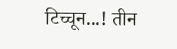टिच्चून...! तीन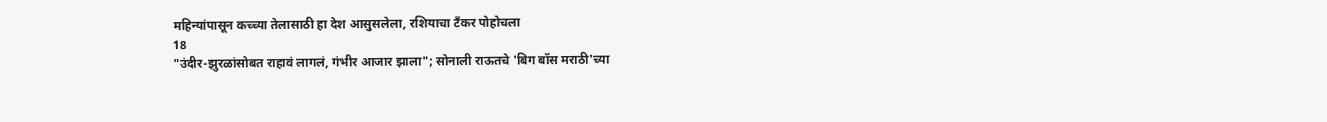महिन्यांपासून कच्च्या तेलासाठी हा देश आसुसलेला, रशियाचा टँकर पोहोचला
18
"उंदीर-झुरळांसोबत राहावं लागलं, गंभीर आजार झाला"; सोनाली राऊतचे 'बिग बॉस मराठी'च्या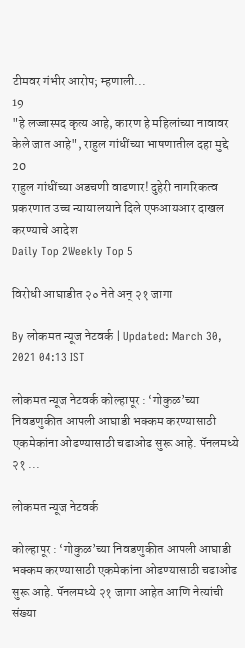टीमवर गंभीर आरोप; म्हणाली...
19
"हे लज्जास्पद कृत्य आहे, कारण हे महिलांच्या नावावर केले जात आहे", राहुल गांधींच्या भाषणातील दहा मुद्दे
20
राहुल गांधींच्या अडचणी वाढणार! दुहेरी नागरिकत्व प्रकरणात उच्च न्यायालयाने दिले एफआयआर दाखल करण्याचे आदेश
Daily Top 2Weekly Top 5

विरोधी आघाडीत २० नेते अन‌् २१ जागा

By लोकमत न्यूज नेटवर्क | Updated: March 30, 2021 04:13 IST

लोकमत न्यूज नेटवर्क कोल्हापूर : ‘गोकुळ’च्या निवडणुकीत आपली आघाडी भक्कम करण्यासाठी एकमेकांना ओढण्यासाठी चढाओढ सुरू आहे. पॅनलमध्ये २१ ...

लोकमत न्यूज नेटवर्क

कोल्हापूर : ‘गोकुळ’च्या निवडणुकीत आपली आघाडी भक्कम करण्यासाठी एकमेकांना ओढण्यासाठी चढाओढ सुरू आहे. पॅनलमध्ये २१ जागा आहेत आणि नेत्यांची संख्या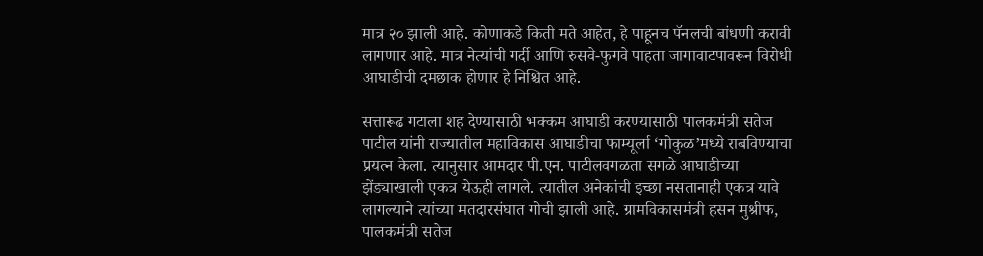मात्र २० झाली आहे. कोणाकडे किती मते आहेत, हे पाहूनच पॅनलची बांधणी करावी लागणार आहे. मात्र नेत्यांची गर्दी आणि रुसवे-फुगवे पाहता जागावाटपावरून विरोधी आघाडीची दमछाक होणार हे निश्चित आहे.

सत्तारूढ गटाला शह देण्यासाठी भक्कम आघाडी करण्यासाठी पालकमंत्री सतेज पाटील यांनी राज्यातील महाविकास आघाडीचा फाम्यूर्ला ‘गोकुळ’मध्ये राबविण्याचा प्रयत्न केला. त्यानुसार आमदार पी.एन. पाटीलवगळता सगळे आघाडीच्या झेंड्याखाली एकत्र येऊही लागले. त्यातील अनेकांची इच्छा नसतानाही एकत्र यावे लागल्याने त्यांच्या मतदारसंघात गोची झाली आहे. ग्रामविकासमंत्री हसन मुश्रीफ, पालकमंत्री सतेज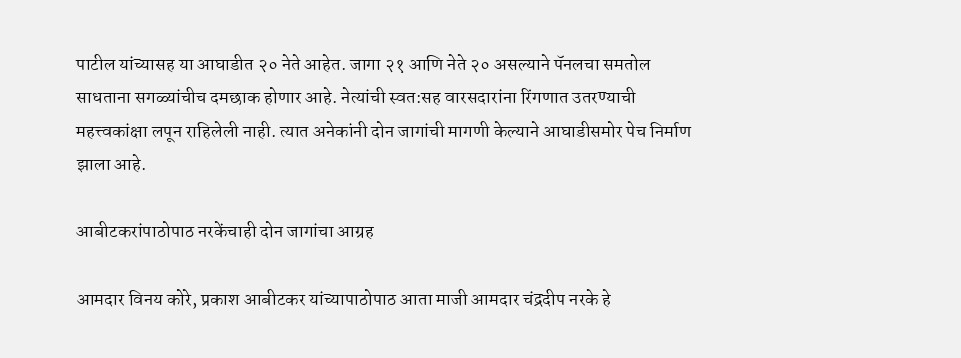पाटील यांच्यासह या आघाडीत २० नेते आहेत. जागा २१ आणि नेते २० असल्याने पॅनलचा समतोल साधताना सगळ्यांचीच दमछाक होणार आहे. नेत्यांची स्वत:सह वारसदारांना रिंगणात उतरण्याची महत्त्वकांक्षा लपून राहिलेली नाही. त्यात अनेकांनी दोन जागांची मागणी केल्याने आघाडीसमोर पेच निर्माण झाला आहे.

आबीटकरांपाठोपाठ नरकेंचाही दोन जागांचा आग्रह

आमदार विनय कोरे, प्रकाश आबीटकर यांच्यापाठोपाठ आता माजी आमदार चंद्रदीप नरके हे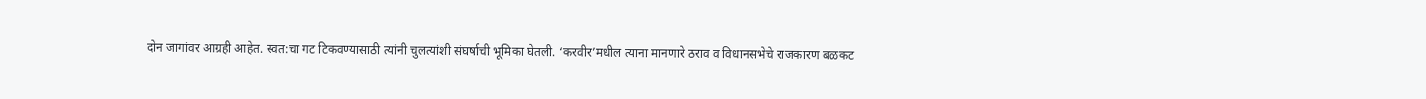दोन जागांवर आग्रही आहेत. स्वत:चा गट टिकवण्यासाठी त्यांनी चुलत्यांशी संघर्षाची भूमिका घेतली. ‘करवीर’मधील त्याना मानणारे ठराव व विधानसभेचे राजकारण बळकट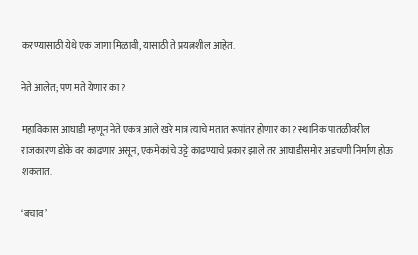करण्यासाठी येथे एक जागा मिळावी, यासाठी ते प्रयत्नशील आहेत.

नेते आलेत; पण मते येणार का?

महाविकास आघाडी म्हणून नेते एकत्र आले खरे मात्र त्याचे मतात रूपांतर होणार का? स्थानिक पातळीवरील राजकारण डोके वर काढणार असून, एकमेकांचे उट्टे काढण्याचे प्रकार झाले तर आघाडीसमोर अडचणी निर्माण होऊ शकतात.

‘बचाव’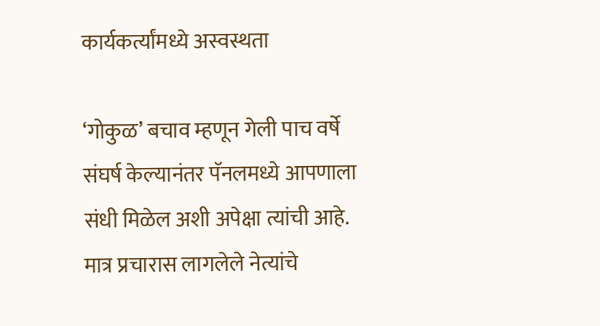कार्यकर्त्यांमध्ये अस्वस्थता

‘गोकुळ’ बचाव म्हणून गेली पाच वर्षे संघर्ष केल्यानंतर पॅनलमध्ये आपणाला संधी मिळेल अशी अपेक्षा त्यांची आहे. मात्र प्रचारास लागलेले नेत्यांचे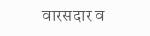वारसदार व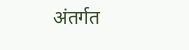अंतर्गत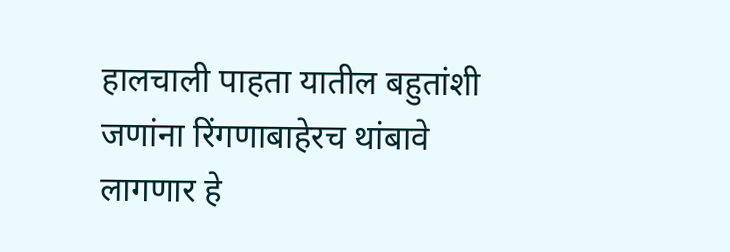हालचाली पाहता यातील बहुतांशी जणांना रिंगणाबाहेरच थांबावे लागणार हे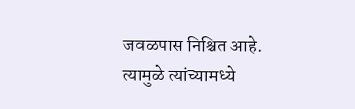जवळपास निश्चित आहे. त्यामुळे त्यांच्यामध्ये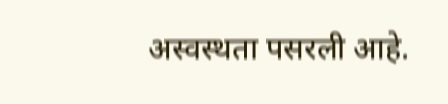अस्वस्थता पसरली आहे.